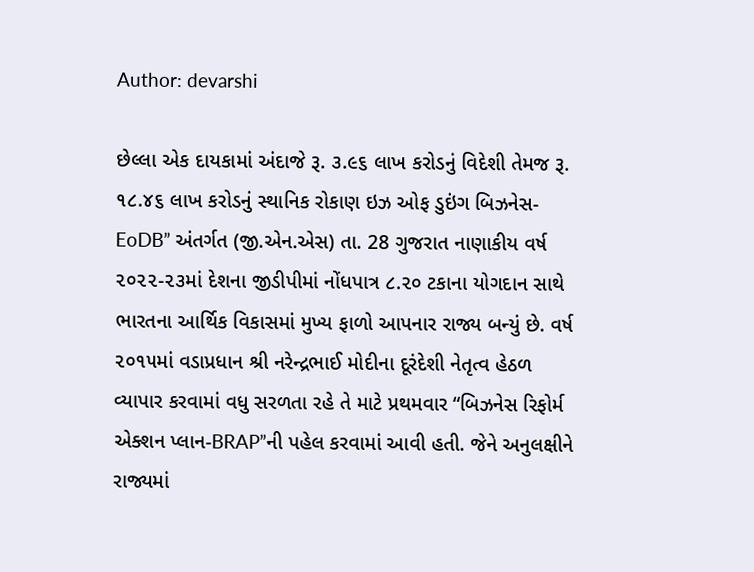Author: devarshi

છેલ્લા એક દાયકામાં અંદાજે રૂ. ૩.૯૬ લાખ કરોડનું વિદેશી તેમજ રૂ. ૧૮.૪૬ લાખ કરોડનું સ્થાનિક રોકાણ ઇઝ ઓફ ડુઇંગ બિઝનેસ-EoDB” અંતર્ગત (જી.એન.એસ) તા. 28 ગુજરાત નાણાકીય વર્ષ ૨૦૨૨-૨૩માં દેશના જીડીપીમાં નોંધપાત્ર ૮.૨૦ ટકાના યોગદાન સાથે ભારતના આર્થિક વિકાસમાં મુખ્ય ફાળો આપનાર રાજ્ય બન્યું છે. વર્ષ ૨૦૧૫માં વડાપ્રધાન શ્રી નરેન્દ્રભાઈ મોદીના દૂરંદેશી નેતૃત્વ હેઠળ વ્યાપાર કરવામાં વધુ સરળતા રહે તે માટે પ્રથમવાર “બિઝનેસ રિફોર્મ એક્શન પ્લાન-BRAP”ની પહેલ કરવામાં આવી હતી. જેને અનુલક્ષીને રાજ્યમાં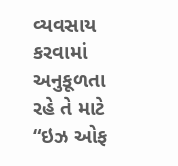વ્યવસાય કરવામાં અનુકૂળતા રહે તે માટે “ઇઝ ઓફ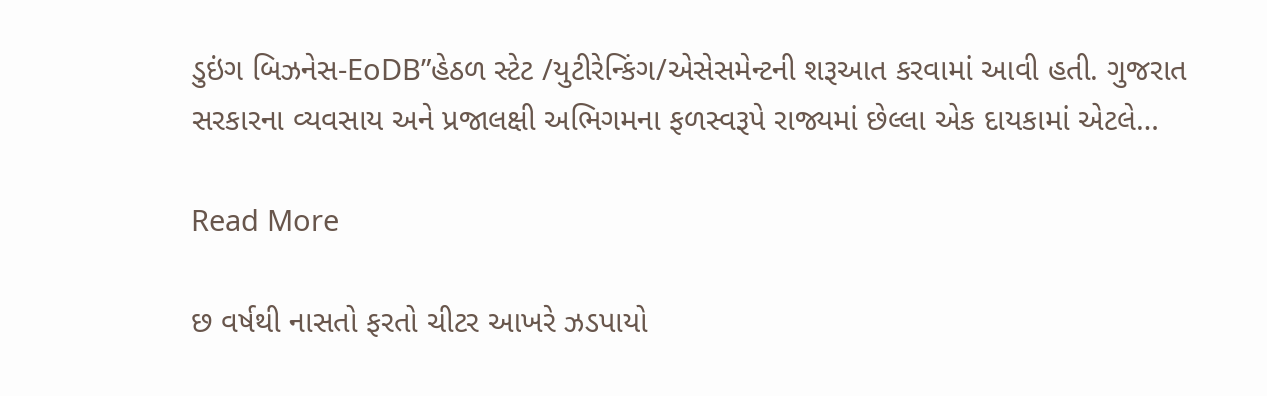ડુઇંગ બિઝનેસ-EoDB”હેઠળ સ્ટેટ /યુટીરેન્કિંગ/એસેસમેન્ટની શરૂઆત કરવામાં આવી હતી. ગુજરાત સરકારના વ્યવસાય અને પ્રજાલક્ષી અભિગમના ફળસ્વરૂપે રાજ્યમાં છેલ્લા એક દાયકામાં એટલે…

Read More

છ વર્ષથી નાસતો ફરતો ચીટર આખરે ઝડપાયો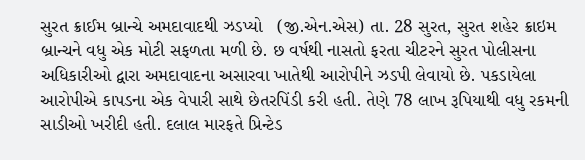સુરત ક્રાઈમ બ્રાન્ચે અમદાવાદથી ઝડપ્યો   (જી.એન.એસ) તા. 28 સુરત, સુરત શહેર ક્રાઇમ બ્રાન્ચને વધુ એક મોટી સફળતા મળી છે. છ વર્ષથી નાસતો ફરતા ચીટરને સુરત પોલીસના અધિકારીઓ દ્વારા અમદાવાદના અસારવા ખાતેથી આરોપીને ઝડપી લેવાયો છે. પકડાયેલા આરોપીએ કાપડના એક વેપારી સાથે છેતરપિંડી કરી હતી. તેણે 78 લાખ રૂપિયાથી વધુ રકમની સાડીઓ ખરીદી હતી. દલાલ મારફતે પ્રિન્ટેડ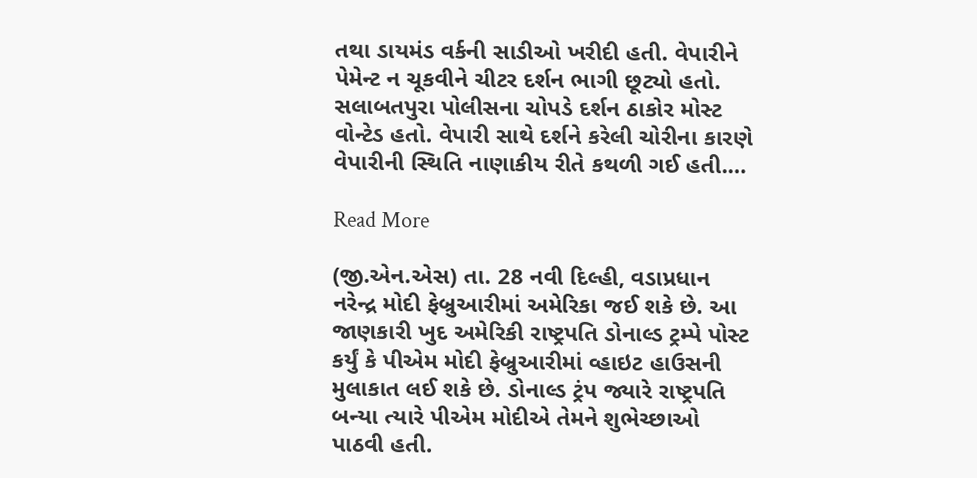તથા ડાયમંડ વર્કની સાડીઓ ખરીદી હતી. વેપારીને પેમેન્ટ ન ચૂકવીને ચીટર દર્શન ભાગી છૂટ્યો હતો. સલાબતપુરા પોલીસના ચોપડે દર્શન ઠાકોર મોસ્ટ વોન્ટેડ હતો. વેપારી સાથે દર્શને કરેલી ચોરીના કારણે વેપારીની સ્થિતિ નાણાકીય રીતે કથળી ગઈ હતી.…

Read More

(જી.એન.એસ) તા. 28 નવી દિલ્હી, વડાપ્રધાન નરેન્દ્ર મોદી ફેબ્રુઆરીમાં અમેરિકા જઈ શકે છે. આ જાણકારી ખુદ અમેરિકી રાષ્ટ્રપતિ ડોનાલ્ડ ટ્રમ્પે પોસ્ટ કર્યું કે પીએમ મોદી ફેબ્રુઆરીમાં વ્હાઇટ હાઉસની મુલાકાત લઈ શકે છે. ડોનાલ્ડ ટ્રંપ જ્યારે રાષ્ટ્રપતિ બન્યા ત્યારે પીએમ મોદીએ તેમને શુભેચ્છાઓ પાઠવી હતી.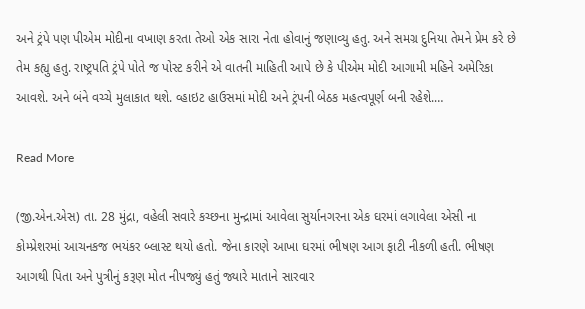અને ટ્રંપે પણ પીએમ મોદીના વખાણ કરતા તેઓ એક સારા નેતા હોવાનું જણાવ્યુ હતુ. અને સમગ્ર દુનિયા તેમને પ્રેમ કરે છે તેમ કહ્યુ હતુ. રાષ્ટ્રપતિ ટ્રંપે પોતે જ પોસ્ટ કરીને એ વાતની માહિતી આપે છે કે પીએમ મોદી આગામી મહિને અમેરિકા આવશે. અને બંને વચ્ચે મુલાકાત થશે. વ્હાઇટ હાઉસમાં મોદી અને ટ્રંપની બેઠક મહત્વપૂર્ણ બની રહેશે.…

Read More

(જી.એન.એસ) તા. 28 મુંદ્રા, વહેલી સવારે કચ્છના મુન્દ્રામાં આવેલા સુર્યાનગરના એક ઘરમાં લગાવેલા એસી ના કોમ્પ્રેશરમાં આચનકજ ભયંકર બ્લાસ્ટ થયો હતો. જેના કારણે આખા ઘરમાં ભીષણ આગ ફાટી નીકળી હતી. ભીષણ આગથી પિતા અને પુત્રીનું કરૂણ મોત નીપજ્યું હતું જ્યારે માતાને સારવાર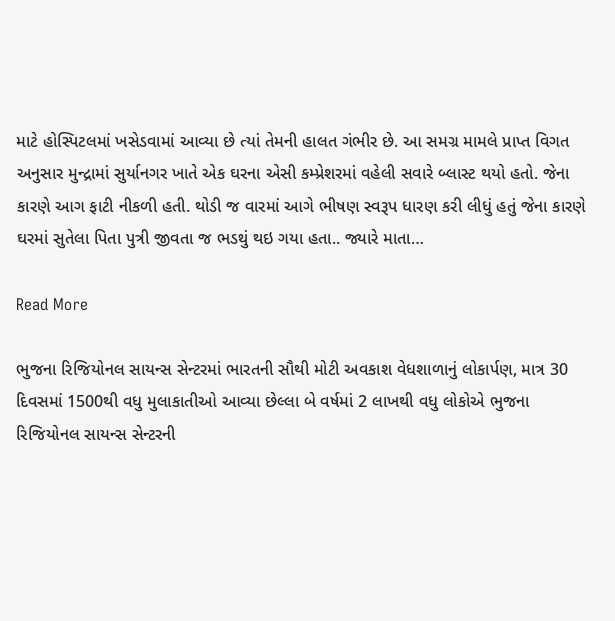માટે હોસ્પિટલમાં ખસેડવામાં આવ્યા છે ત્યાં તેમની હાલત ગંભીર છે. આ સમગ્ર મામલે પ્રાપ્ત વિગત અનુસાર મુન્દ્રામાં સુર્યાનગર ખાતે એક ઘરના એસી કમ્પ્રેશરમાં વહેલી સવારે બ્લાસ્ટ થયો હતો. જેના કારણે આગ ફાટી નીકળી હતી. થોડી જ વારમાં આગે ભીષણ સ્વરૂપ ધારણ કરી લીધું હતું જેના કારણે ઘરમાં સુતેલા પિતા પુત્રી જીવતા જ ભડથું થઇ ગયા હતા.. જ્યારે માતા…

Read More

ભુજના રિજિયોનલ સાયન્સ સેન્ટરમાં ભારતની સૌથી મોટી અવકાશ વેધશાળાનું લોકાર્પણ, માત્ર 30 દિવસમાં 1500થી વધુ મુલાકાતીઓ આવ્યા છેલ્લા બે વર્ષમાં 2 લાખથી વધુ લોકોએ ભુજના રિજિયોનલ સાયન્સ સેન્ટરની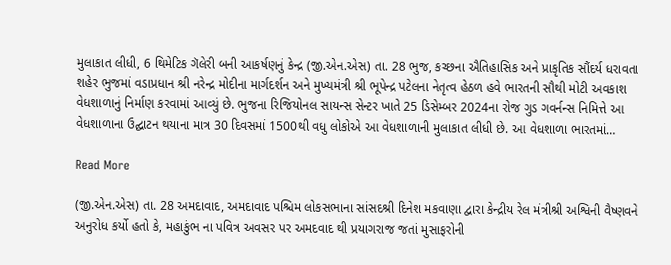મુલાકાત લીધી, 6 થિમેટિક ગૅલેરી બની આકર્ષણનું કેન્દ્ર (જી.એન.એસ) તા. 28 ભુજ, કચ્છના ઐતિહાસિક અને પ્રાકૃતિક સૌંદર્ય ધરાવતા શહેર ભુજમાં વડાપ્રધાન શ્રી નરેન્દ્ર મોદીના માર્ગદર્શન અને મુખ્યમંત્રી શ્રી ભૂપેન્દ્ર પટેલના નેતૃત્વ હેઠળ હવે ભારતની સૌથી મોટી અવકાશ વેધશાળાનું નિર્માણ કરવામાં આવ્યું છે. ભુજના રિજિયોનલ સાયન્સ સેન્ટર ખાતે 25 ડિસેમ્બર 2024ના રોજ ગુડ ગવર્નન્સ નિમિત્તે આ વેધશાળાના ઉદ્ઘાટન થયાના માત્ર 30 દિવસમાં 1500થી વધુ લોકોએ આ વેધશાળાની મુલાકાત લીધી છે. આ વેધશાળા ભારતમાં…

Read More

(જી.એન.એસ) તા. 28 અમદાવાદ, અમદાવાદ પશ્ચિમ લોકસભાના સાંસદશ્રી દિનેશ મકવાણા દ્વારા કેન્દ્રીય રેલ મંત્રીશ્રી અશ્વિની વૈષ્ણવને અનુરોધ કર્યો હતો કે, મહાકુંભ ના પવિત્ર અવસર પર અમદવાદ થી પ્રયાગરાજ જતાં મુસાફરોની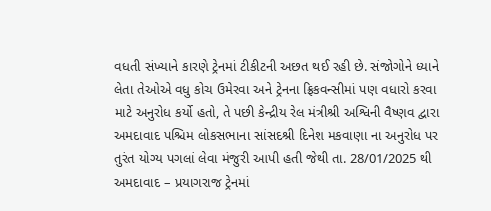વધતી સંખ્યાને કારણે ટ્રેનમાં ટીકીટની અછત થઈ રહી છે. સંજોગોને ધ્યાને લેતા તેઓએ વધુ કોચ ઉમેરવા અને ટ્રેનના ફ્રિકવન્સીમાં પણ વધારો કરવા માટે અનુરોધ કર્યો હતો, તે પછી કેન્દ્રીય રેલ મંત્રીશ્રી અશ્વિની વૈષ્ણવ દ્વારા અમદાવાદ પશ્ચિમ લોકસભાના સાંસદશ્રી દિનેશ મકવાણા ના અનુરોધ પર તુરંત યોગ્ય પગલાં લેવા મંજુરી આપી હતી જેથી તા. 28/01/2025 થી અમદાવાદ – પ્રયાગરાજ ટ્રેનમાં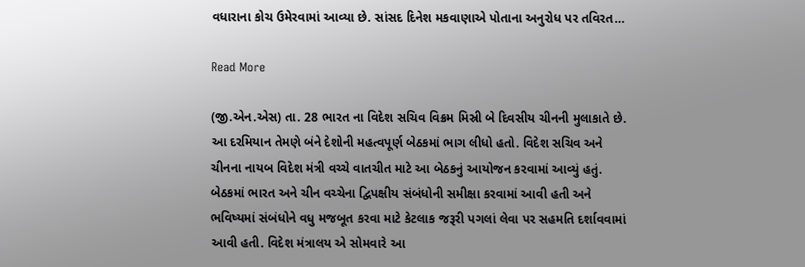વધારાના કોચ ઉમેરવામાં આવ્યા છે. સાંસદ દિનેશ મકવાણાએ પોતાના અનુરોધ પર તવિરત…

Read More

(જી.એન.એસ) તા. 28 ભારત ના વિદેશ સચિવ વિક્રમ મિસ્રી બે દિવસીય ચીનની મુલાકાતે છે. આ દરમિયાન તેમણે બંને દેશોની મહત્વપૂર્ણ બેઠકમાં ભાગ લીધો હતો. વિદેશ સચિવ અને ચીનના નાયબ વિદેશ મંત્રી વચ્ચે વાતચીત માટે આ બેઠકનું આયોજન કરવામાં આવ્યું હતું. બેઠકમાં ભારત અને ચીન વચ્ચેના દ્વિપક્ષીય સંબંધોની સમીક્ષા કરવામાં આવી હતી અને ભવિષ્યમાં સંબંધોને વધુ મજબૂત કરવા માટે કેટલાક જરૂરી પગલાં લેવા પર સહમતિ દર્શાવવામાં આવી હતી. વિદેશ મંત્રાલય એ સોમવારે આ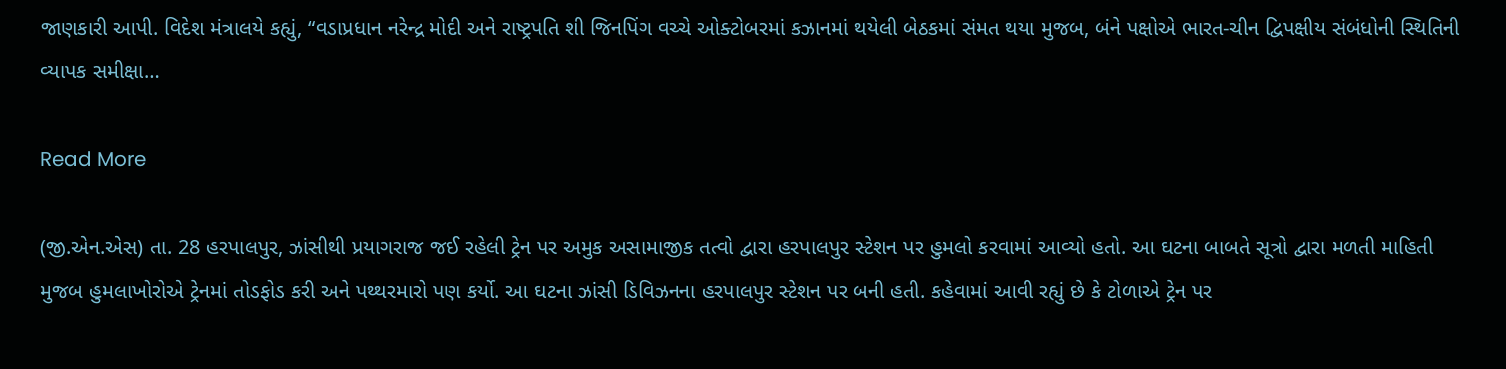જાણકારી આપી. વિદેશ મંત્રાલયે કહ્યું, “વડાપ્રધાન નરેન્દ્ર મોદી અને રાષ્ટ્રપતિ શી જિનપિંગ વચ્ચે ઓક્ટોબરમાં કઝાનમાં થયેલી બેઠકમાં સંમત થયા મુજબ, બંને પક્ષોએ ભારત-ચીન દ્વિપક્ષીય સંબંધોની સ્થિતિની વ્યાપક સમીક્ષા…

Read More

(જી.એન.એસ) તા. 28 હરપાલપુર, ઝાંસીથી પ્રયાગરાજ જઈ રહેલી ટ્રેન પર અમુક અસામાજીક તત્વો દ્વારા હરપાલપુર સ્ટેશન પર હુમલો કરવામાં આવ્યો હતો. આ ઘટના બાબતે સૂત્રો દ્વારા મળતી માહિતી મુજબ હુમલાખોરોએ ટ્રેનમાં તોડફોડ કરી અને પથ્થરમારો પણ કર્યો. આ ઘટના ઝાંસી ડિવિઝનના હરપાલપુર સ્ટેશન પર બની હતી. કહેવામાં આવી રહ્યું છે કે ટોળાએ ટ્રેન પર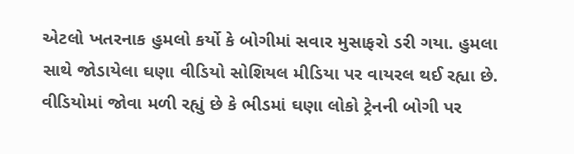એટલો ખતરનાક હુમલો કર્યો કે બોગીમાં સવાર મુસાફરો ડરી ગયા. હુમલા સાથે જોડાયેલા ઘણા વીડિયો સોશિયલ મીડિયા પર વાયરલ થઈ રહ્યા છે. વીડિયોમાં જોવા મળી રહ્યું છે કે ભીડમાં ઘણા લોકો ટ્રેનની બોગી પર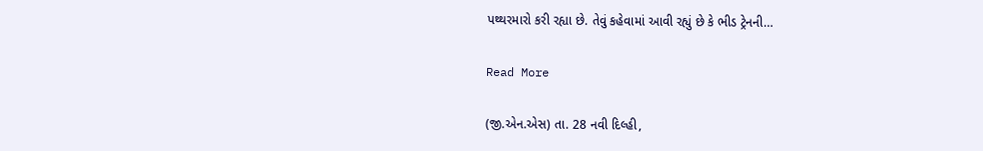પથ્થરમારો કરી રહ્યા છે. તેવું કહેવામાં આવી રહ્યું છે કે ભીડ ટ્રેનની…

Read More

(જી.એન.એસ) તા. 28 નવી દિલ્હી,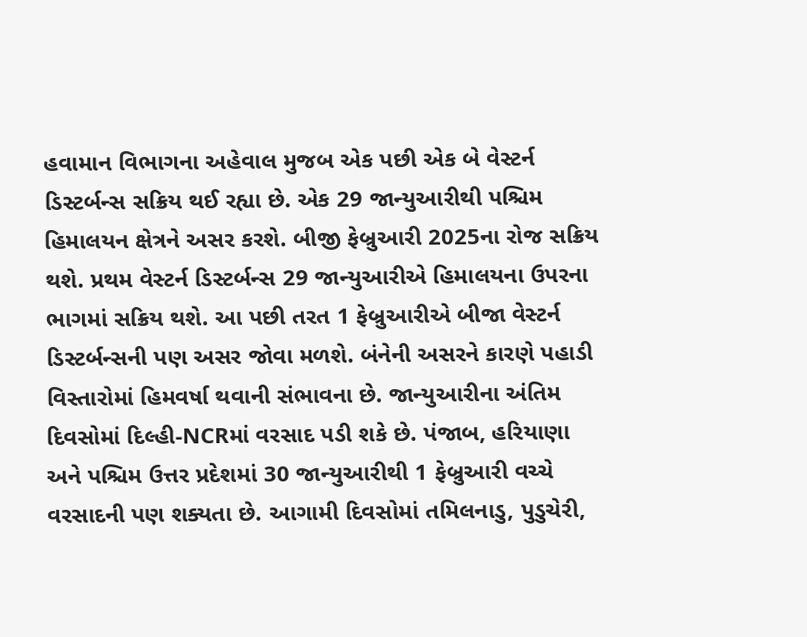હવામાન વિભાગના અહેવાલ મુજબ એક પછી એક બે વેસ્ટર્ન ડિસ્ટર્બન્સ સક્રિય થઈ રહ્યા છે. એક 29 જાન્યુઆરીથી પશ્ચિમ હિમાલયન ક્ષેત્રને અસર કરશે. બીજી ફેબ્રુઆરી 2025ના રોજ સક્રિય થશે. પ્રથમ વેસ્ટર્ન ડિસ્ટર્બન્સ 29 જાન્યુઆરીએ હિમાલયના ઉપરના ભાગમાં સક્રિય થશે. આ પછી તરત 1 ફેબ્રુઆરીએ બીજા વેસ્ટર્ન ડિસ્ટર્બન્સની પણ અસર જોવા મળશે. બંનેની અસરને કારણે પહાડી વિસ્તારોમાં હિમવર્ષા થવાની સંભાવના છે. જાન્યુઆરીના અંતિમ દિવસોમાં દિલ્હી-NCRમાં વરસાદ પડી શકે છે. પંજાબ, હરિયાણા અને પશ્ચિમ ઉત્તર પ્રદેશમાં 30 જાન્યુઆરીથી 1 ફેબ્રુઆરી વચ્ચે વરસાદની પણ શક્યતા છે. આગામી દિવસોમાં તમિલનાડુ, પુડુચેરી,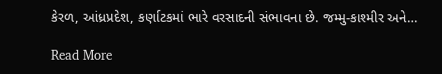કેરળ, આંધ્રપ્રદેશ, કર્ણાટકમાં ભારે વરસાદની સંભાવના છે. જમ્મુ-કાશ્મીર અને…

Read More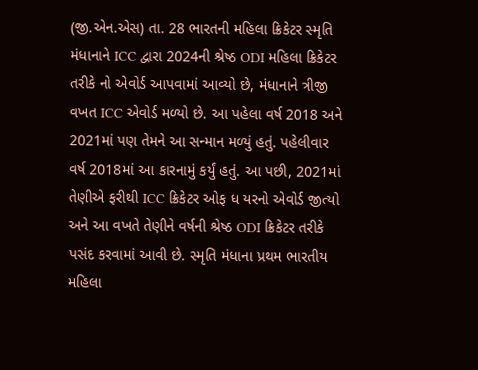(જી.એન.એસ) તા. 28 ભારતની મહિલા ક્રિકેટર સ્મૃતિ મંધાનાને ICC દ્વારા 2024ની શ્રેષ્ઠ ODI મહિલા ક્રિકેટર તરીકે નો એવોર્ડ આપવામાં આવ્યો છે, મંધાનાને ત્રીજી વખત ICC એવોર્ડ મળ્યો છે. આ પહેલા વર્ષ 2018 અને 2021માં પણ તેમને આ સન્માન મળ્યું હતું. પહેલીવાર વર્ષ 2018માં આ કારનામું કર્યું હતું. આ પછી, 2021માં તેણીએ ફરીથી ICC ક્રિકેટર ઓફ ધ યરનો એવોર્ડ જીત્યો અને આ વખતે તેણીને વર્ષની શ્રેષ્ઠ ODI ક્રિકેટર તરીકે પસંદ કરવામાં આવી છે. સ્મૃતિ મંધાના પ્રથમ ભારતીય મહિલા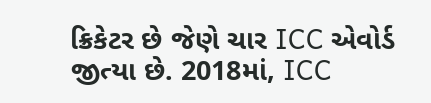ક્રિકેટર છે જેણે ચાર ICC એવોર્ડ જીત્યા છે. 2018માં, ICC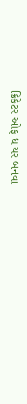ક્રિકેટર ઓફ ધ યર બનવા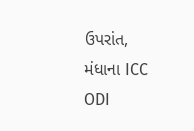ઉપરાંત, મંધાના ICC ODI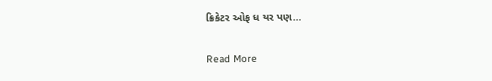ક્રિકેટર ઓફ ધ યર પણ…

Read More